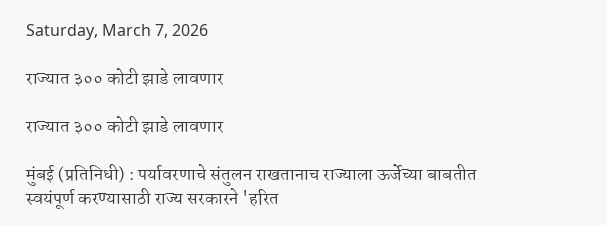Saturday, March 7, 2026

राज्यात ३०० कोटी झाडे लावणार

राज्यात ३०० कोटी झाडे लावणार

मुंबई (प्रतिनिधी) : पर्यावरणाचे संतुलन राखतानाच राज्याला ऊर्जेच्या बाबतीत स्वयंपूर्ण करण्यासाठी राज्य सरकारने 'हरित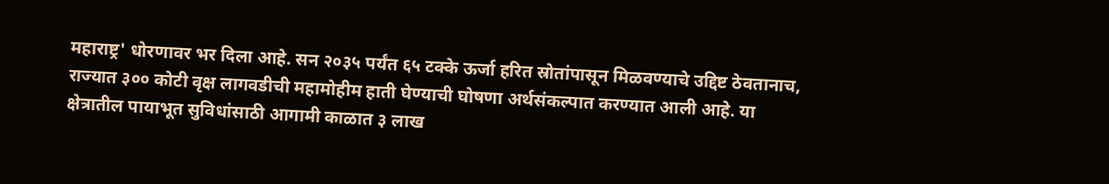महाराष्ट्र' धोरणावर भर दिला आहे. सन २०३५ पर्यंत ६५ टक्के ऊर्जा हरित स्रोतांपासून मिळवण्याचे उद्दिष्ट ठेवतानाच, राज्यात ३०० कोटी वृक्ष लागवडीची महामोहीम हाती घेण्याची घोषणा अर्थसंकल्पात करण्यात आली आहे. या क्षेत्रातील पायाभूत सुविधांसाठी आगामी काळात ३ लाख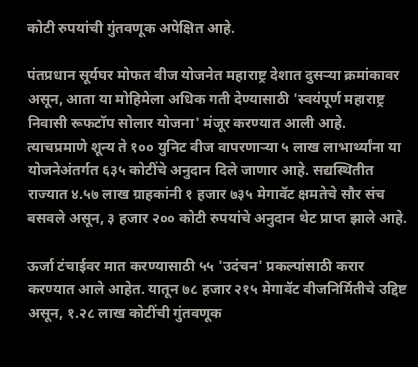कोटी रुपयांची गुंतवणूक अपेक्षित आहे.

पंतप्रधान सूर्यघर मोफत वीज योजनेत महाराष्ट्र देशात दुसऱ्या क्रमांकावर असून, आता या मोहिमेला अधिक गती देण्यासाठी 'स्वयंपूर्ण महाराष्ट्र निवासी रूफटॉप सोलार योजना' मंजूर करण्यात आली आहे. त्याचप्रमाणे शून्य ते १०० युनिट वीज वापरणाऱ्या ५ लाख लाभार्थ्यांना या योजनेअंतर्गत ६३५ कोटींचे अनुदान दिले जाणार आहे. सद्यस्थितीत राज्यात ४.५७ लाख ग्राहकांनी १ हजार ७३५ मेगावॅट क्षमतेचे सौर संच बसवले असून, ३ हजार २०० कोटी रुपयांचे अनुदान थेट प्राप्त झाले आहे.

ऊर्जा टंचाईवर मात करण्यासाठी ५५ 'उदंचन' प्रकल्पांसाठी करार करण्यात आले आहेत. यातून ७८ हजार २१५ मेगावॅट वीजनिर्मितीचे उद्दिष्ट असून, १.२८ लाख कोटींची गुंतवणूक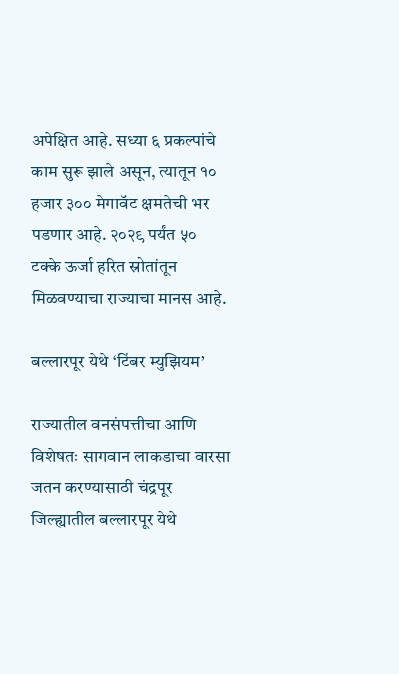अपेक्षित आहे. सध्या ६ प्रकल्पांचे काम सुरू झाले असून, त्यातून १० हजार ३०० मेगावॅट क्षमतेची भर पडणार आहे. २०२९ पर्यंत ५० टक्के ऊर्जा हरित स्रोतांतून मिळवण्याचा राज्याचा मानस आहे.

बल्लारपूर येथे ‘टिंबर म्युझियम’

राज्यातील वनसंपत्तीचा आणि विशेषतः सागवान लाकडाचा वारसा जतन करण्यासाठी चंद्रपूर जिल्ह्यातील बल्लारपूर येथे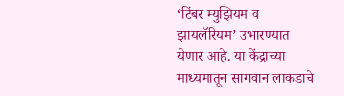‘टिंबर म्युझियम व झायलॅरियम’ उभारण्यात येणार आहे. या केंद्राच्या माध्यमातून सागवान लाकडाचे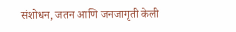संशोधन, जतन आणि जनजागृती केली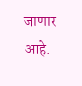जाणार आहे.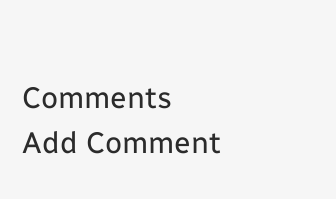Comments
Add Comment